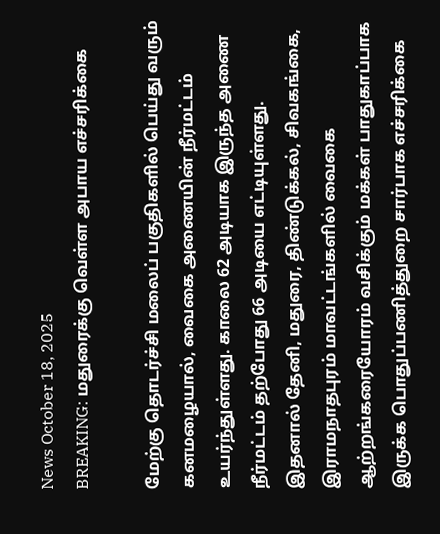News October 18, 2025
BREAKING: மதுரைக்கு வெள்ள அபாய எச்சரிக்கை

மேற்கு தொடர்ச்சி மலைப் பகுதிகளில் பெய்து வரும் கனமழையால், வைகை அணையின் நீர்மட்டம் உயர்ந்துள்ளது. காலை 62 அடியாக இருந்த அணை நீர்மட்டம் தற்போது 66 அடியை எட்டியுள்ளது. இதனால் தேனி, மதுரை, திண்டுக்கல், சிவகங்கை, இராமநாதபுரம் மாவட்டங்களில் வைகை ஆற்றங்கரையோரம் வசிக்கும் மக்கள் பாதுகாப்பாக இருக்க பொதுப்பணித்துறை சார்பாக எச்சரிக்கை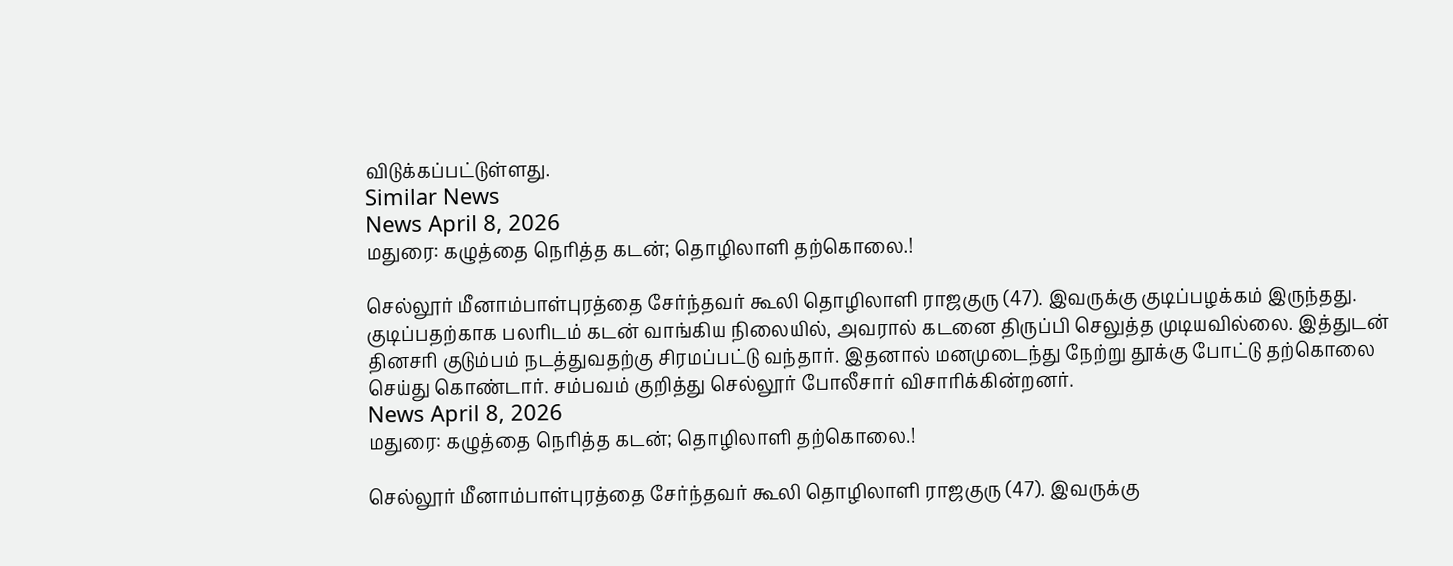விடுக்கப்பட்டுள்ளது.
Similar News
News April 8, 2026
மதுரை: கழுத்தை நெரித்த கடன்; தொழிலாளி தற்கொலை.!

செல்லூர் மீனாம்பாள்புரத்தை சேர்ந்தவர் கூலி தொழிலாளி ராஜகுரு (47). இவருக்கு குடிப்பழக்கம் இருந்தது. குடிப்பதற்காக பலரிடம் கடன் வாங்கிய நிலையில், அவரால் கடனை திருப்பி செலுத்த முடியவில்லை. இத்துடன் தினசரி குடும்பம் நடத்துவதற்கு சிரமப்பட்டு வந்தார். இதனால் மனமுடைந்து நேற்று தூக்கு போட்டு தற்கொலை செய்து கொண்டார். சம்பவம் குறித்து செல்லூர் போலீசார் விசாரிக்கின்றனர்.
News April 8, 2026
மதுரை: கழுத்தை நெரித்த கடன்; தொழிலாளி தற்கொலை.!

செல்லூர் மீனாம்பாள்புரத்தை சேர்ந்தவர் கூலி தொழிலாளி ராஜகுரு (47). இவருக்கு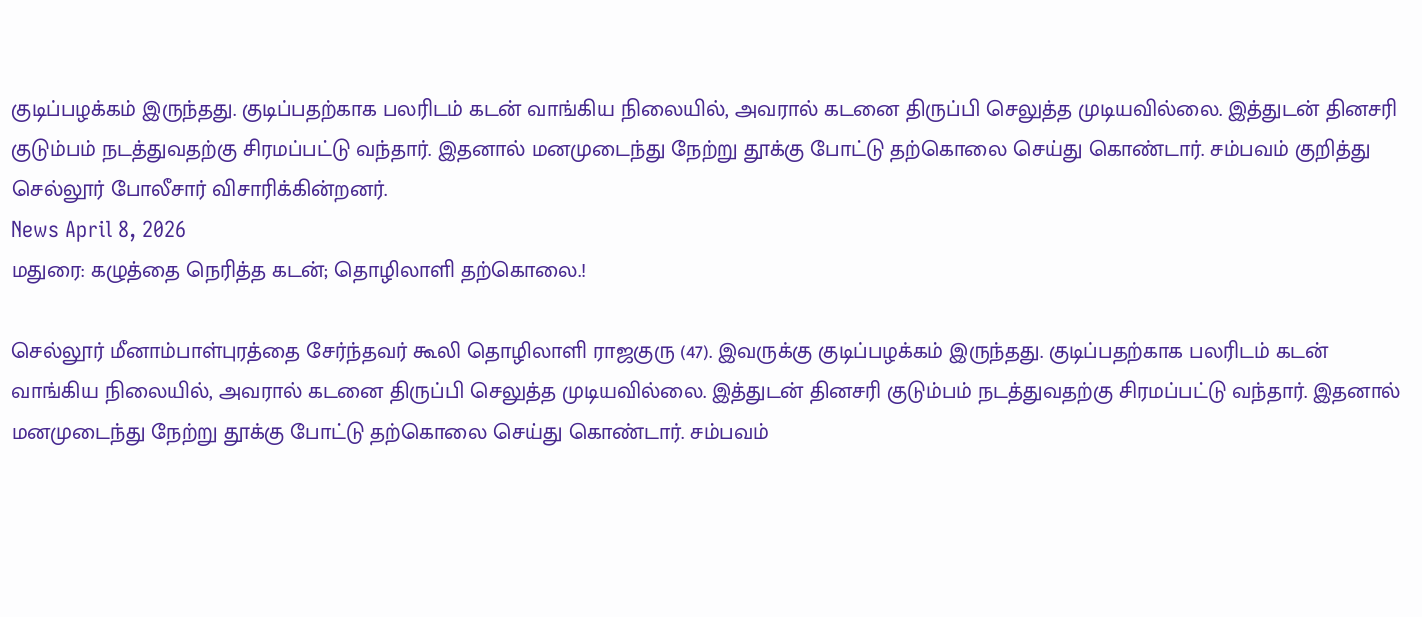குடிப்பழக்கம் இருந்தது. குடிப்பதற்காக பலரிடம் கடன் வாங்கிய நிலையில், அவரால் கடனை திருப்பி செலுத்த முடியவில்லை. இத்துடன் தினசரி குடும்பம் நடத்துவதற்கு சிரமப்பட்டு வந்தார். இதனால் மனமுடைந்து நேற்று தூக்கு போட்டு தற்கொலை செய்து கொண்டார். சம்பவம் குறித்து செல்லூர் போலீசார் விசாரிக்கின்றனர்.
News April 8, 2026
மதுரை: கழுத்தை நெரித்த கடன்; தொழிலாளி தற்கொலை.!

செல்லூர் மீனாம்பாள்புரத்தை சேர்ந்தவர் கூலி தொழிலாளி ராஜகுரு (47). இவருக்கு குடிப்பழக்கம் இருந்தது. குடிப்பதற்காக பலரிடம் கடன் வாங்கிய நிலையில், அவரால் கடனை திருப்பி செலுத்த முடியவில்லை. இத்துடன் தினசரி குடும்பம் நடத்துவதற்கு சிரமப்பட்டு வந்தார். இதனால் மனமுடைந்து நேற்று தூக்கு போட்டு தற்கொலை செய்து கொண்டார். சம்பவம்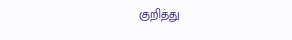குறித்து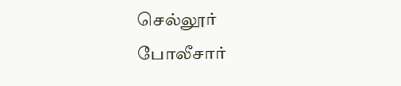செல்லூர் போலீசார்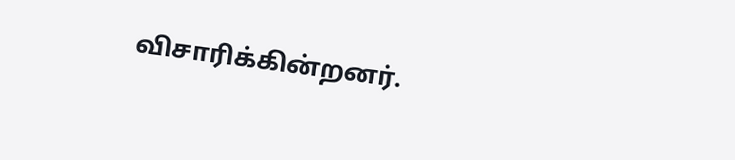விசாரிக்கின்றனர்.